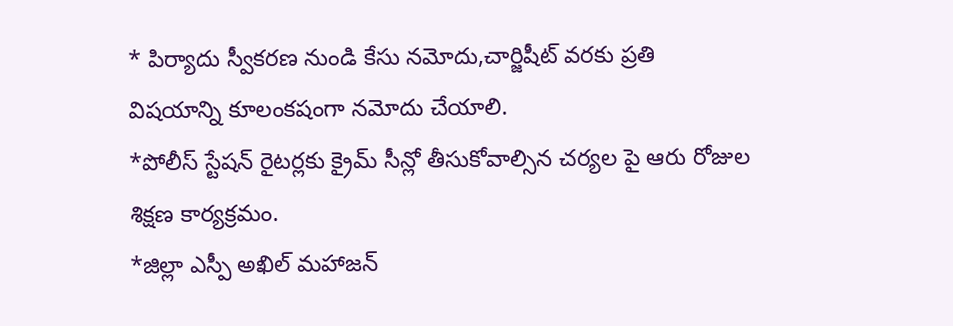* పిర్యాదు స్వీకరణ నుండి కేసు నమోదు,చార్జిషీట్ వరకు ప్రతి విషయాన్ని కూలంకషంగా నమోదు చేయాలి.
*పోలీస్ స్టేషన్ రైటర్లకు క్రైమ్ సీన్లో తీసుకోవాల్సిన చర్యల పై ఆరు రోజుల శిక్షణ కార్యక్రమం.
*జిల్లా ఎస్పీ అఖిల్ మహాజన్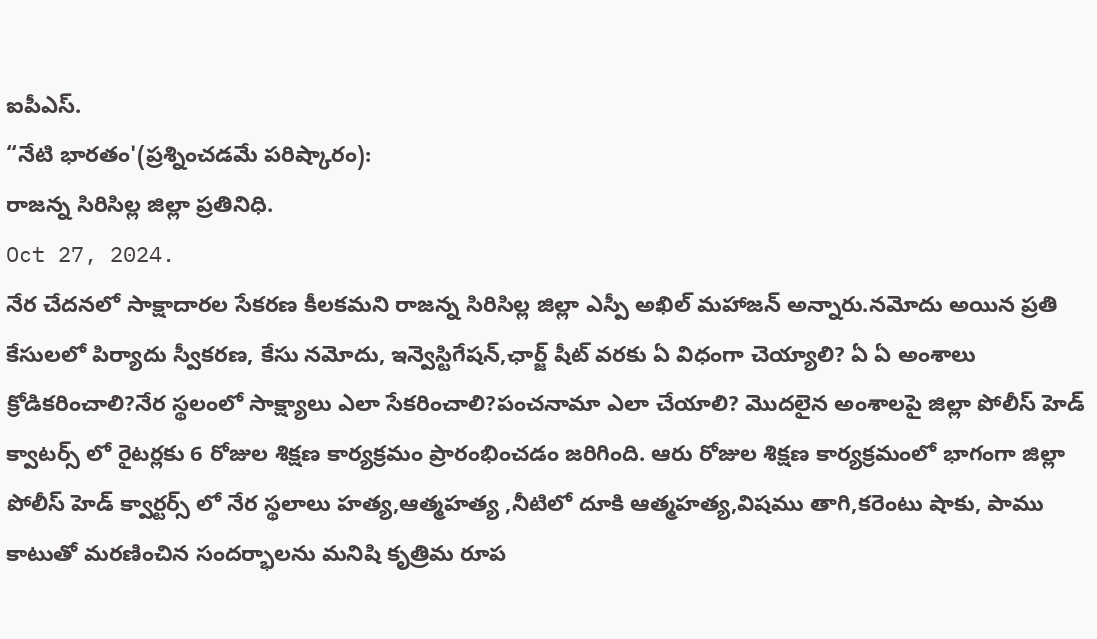ఐపీఎస్.
“నేటి భారతం'(ప్రశ్నించడమే పరిష్కారం):
రాజన్న సిరిసిల్ల జిల్లా ప్రతినిధి.
Oct 27, 2024.
నేర చేదనలో సాక్షాదారల సేకరణ కీలకమని రాజన్న సిరిసిల్ల జిల్లా ఎస్పీ అఖిల్ మహాజన్ అన్నారు.నమోదు అయిన ప్రతి కేసులలో పిర్యాదు స్వీకరణ, కేసు నమోదు, ఇన్వెస్టిగేషన్,ఛార్జ్ షీట్ వరకు ఏ విధంగా చెయ్యాలి? ఏ ఏ అంశాలు క్రోడికరించాలి?నేర స్థలంలో సాక్ష్యాలు ఎలా సేకరించాలి?పంచనామా ఎలా చేయాలి? మొదలైన అంశాలపై జిల్లా పోలీస్ హెడ్ క్వాటర్స్ లో రైటర్లకు 6 రోజుల శిక్షణ కార్యక్రమం ప్రారంభించడం జరిగింది. ఆరు రోజుల శిక్షణ కార్యక్రమంలో భాగంగా జిల్లా పోలీస్ హెడ్ క్వార్టర్స్ లో నేర స్థలాలు హత్య,ఆత్మహత్య ,నీటిలో దూకి ఆత్మహత్య,విషము తాగి,కరెంటు షాకు, పాము కాటుతో మరణించిన సందర్భాలను మనిషి కృత్రిమ రూప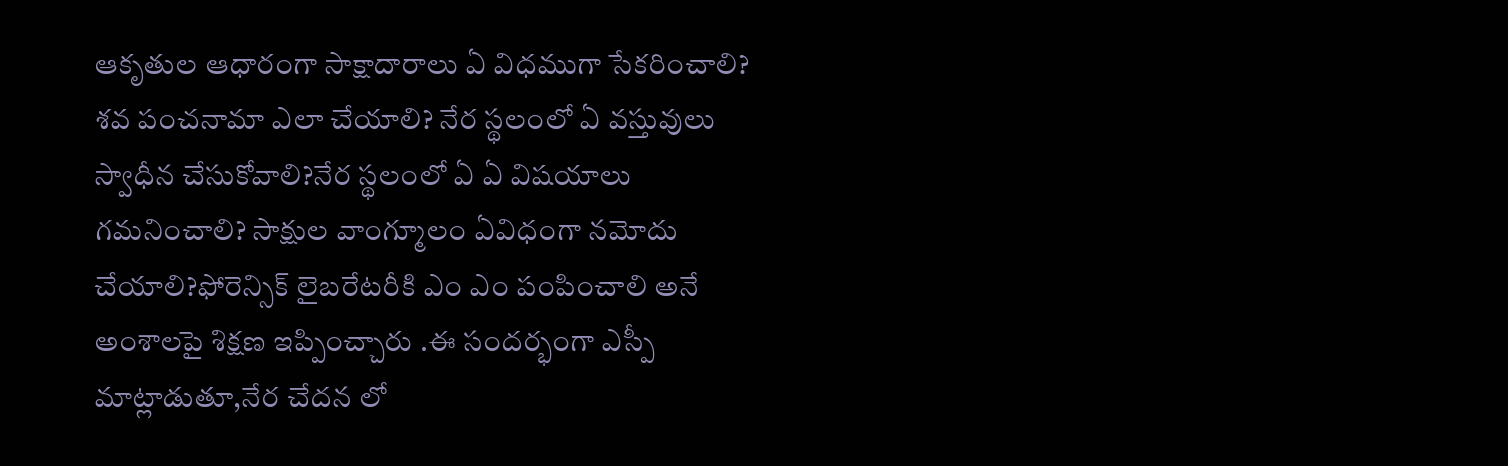ఆకృతుల ఆధారంగా సాక్షాదారాలు ఏ విధముగా సేకరించాలి? శవ పంచనామా ఎలా చేయాలి? నేర స్థలంలో ఏ వస్తువులు స్వాధీన చేసుకోవాలి?నేర స్థలంలో ఏ ఏ విషయాలు గమనించాలి? సాక్షుల వాంగ్మూలం ఏవిధంగా నమోదు చేయాలి?ఫోరెన్సిక్ లైబరేటరీకి ఎం ఎం పంపించాలి అనే అంశాలపై శిక్షణ ఇప్పించ్చారు .ఈ సందర్భంగా ఎస్పీ మాట్లాడుతూ,నేర చేదన లో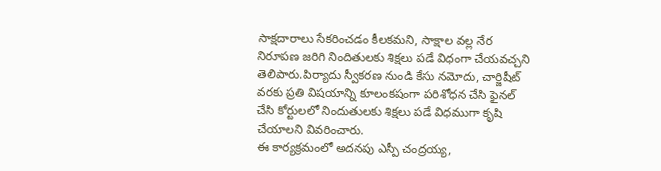సాక్షదారాలు సేకరించడం కీలకమని, సాక్షాల వల్ల నేర నిరూపణ జరిగి నిందితులకు శిక్షలు పడే విధంగా చేయవచ్చని తెలిపారు.పిర్యాదు స్వీకరణ నుండి కేసు నమోదు, చార్జిషీట్ వరకు ప్రతి విషయాన్ని కూలంకషంగా పరిశోధన చేసి ఫైనల్ చేసి కోర్టులలో నిందుతులకు శిక్షలు పడే విధముగా కృషి చేయాలని వివరించారు.
ఈ కార్యక్రమంలో అదనపు ఎస్పీ చంద్రయ్య,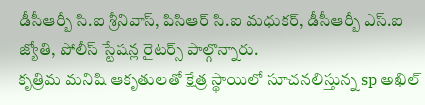డీసీఆర్బీ సి.ఐ శ్రీనివాస్, పిసిఆర్ సి.ఐ మధుకర్, డీసీఆర్బీ ఎస్.ఐ జ్యోతి, పోలీస్ స్టేషన్ల రైటర్స్ పాల్గొన్నారు.
కృత్రిమ మనిషి ఆకృతులతో క్షేత్ర స్థాయిలో సూచనలిస్తున్న sp అఖిల్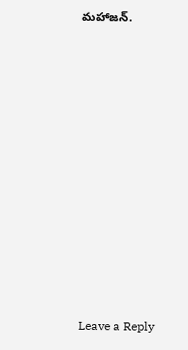మహాజన్.











Leave a Reply